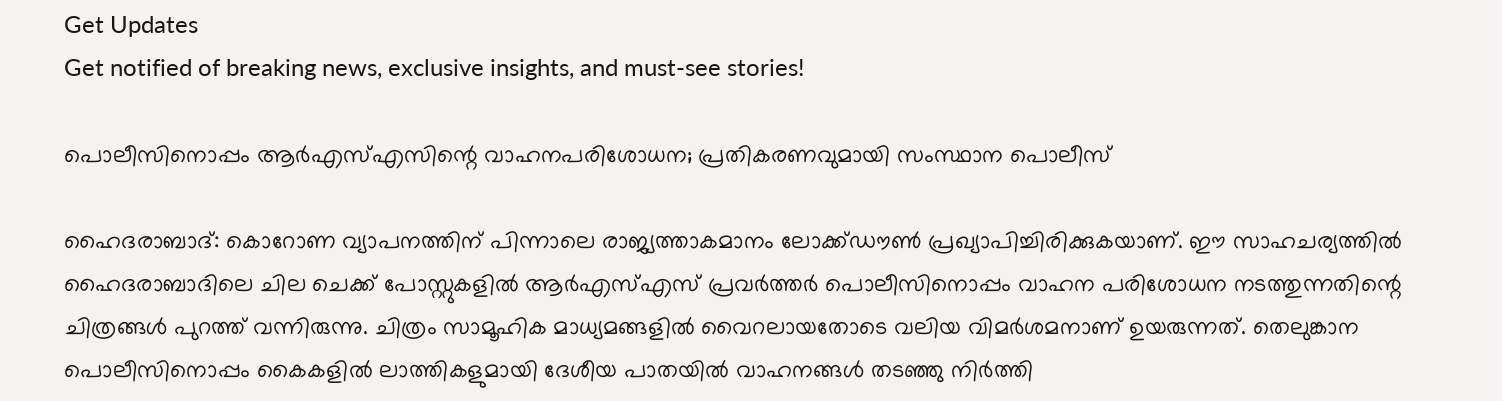Get Updates
Get notified of breaking news, exclusive insights, and must-see stories!

പൊലീസിനൊപ്പം ആര്‍എസ്എസിന്റെ വാഹനപരിശോധന; പ്രതികരണവുമായി സംസ്ഥാന പൊലീസ്

ഹൈദരാബാദ്: കൊറോണ വ്യാപനത്തിന് പിന്നാലെ രാജ്യത്താകമാനം ലോക്ക്ഡൗണ്‍ പ്രഖ്യാപിച്ചിരിക്കുകയാണ്. ഈ സാഹചര്യത്തില്‍ ഹൈദരാബാദിലെ ചില ചെക്ക് പോസ്റ്റുകളില്‍ ആര്‍എസ്എസ് പ്രവര്‍ത്തര്‍ പൊലീസിനൊപ്പം വാഹന പരിശോധന നടത്തുന്നതിന്റെ ചിത്രങ്ങള്‍ പുറത്ത് വന്നിരുന്നു. ചിത്രം സാമൂഹിക മാധ്യമങ്ങളില്‍ വൈറലായതോടെ വലിയ വിമര്‍ശമനാണ് ഉയരുന്നത്. തെലുങ്കാന പൊലീസിനൊപ്പം കൈകളില്‍ ലാത്തികളുമായി ദേശീയ പാതയില്‍ വാഹനങ്ങള്‍ തടഞ്ഞു നിര്‍ത്തി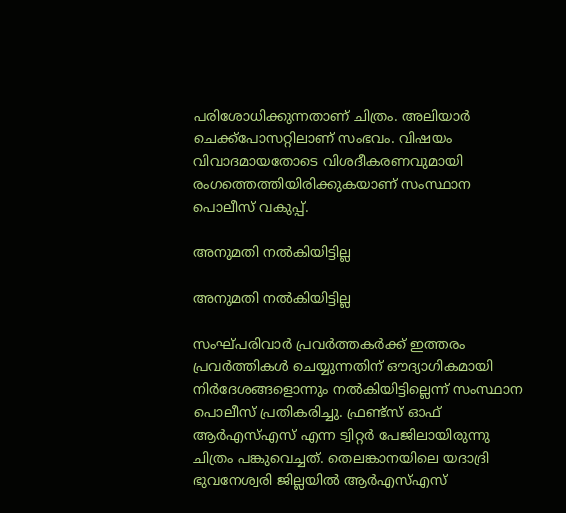പരിശോധിക്കുന്നതാണ് ചിത്രം. അലിയാര്‍ ചെക്ക്‌പോസറ്റിലാണ് സംഭവം. വിഷയം വിവാദമായതോടെ വിശദീകരണവുമായി രംഗത്തെത്തിയിരിക്കുകയാണ് സംസ്ഥാന പൊലീസ് വകുപ്പ്.

അനുമതി നല്‍കിയിട്ടില്ല

അനുമതി നല്‍കിയിട്ടില്ല

സംഘ്പരിവാര്‍ പ്രവര്‍ത്തകര്‍ക്ക് ഇത്തരം പ്രവര്‍ത്തികള്‍ ചെയ്യുന്നതിന് ഔദ്യാഗികമായി നിര്‍ദേശങ്ങളൊന്നും നല്‍കിയിട്ടില്ലെന്ന് സംസ്ഥാന പൊലീസ് പ്രതികരിച്ചു. ഫ്രണ്ട്‌സ് ഓഫ് ആര്‍എസ്എസ് എന്ന ട്വിറ്റര്‍ പേജിലായിരുന്നു ചിത്രം പങ്കുവെച്ചത്. തെലങ്കാനയിലെ യദാദ്രി ഭുവനേശ്വരി ജില്ലയില്‍ ആര്‍എസ്എസ്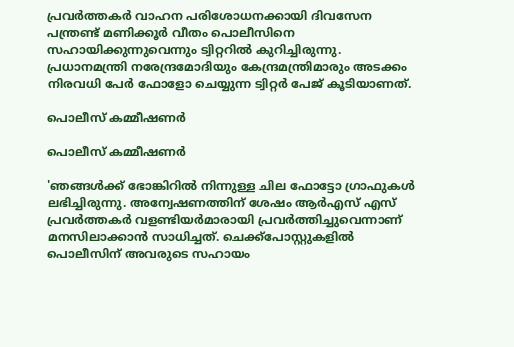പ്രവര്‍ത്തകര്‍ വാഹന പരിശോധനക്കായി ദിവസേന പന്ത്രണ്ട് മണിക്കൂര്‍ വീതം പൊലീസിനെ സഹായിക്കുന്നുവെന്നും ട്വിറ്ററില്‍ കുറിച്ചിരുന്നു. പ്രധാനമന്ത്രി നരേന്ദ്രമോദിയും കേന്ദ്രമന്ത്രിമാരും അടക്കം നിരവധി പേര്‍ ഫോളോ ചെയ്യുന്ന ട്വിറ്റര്‍ പേജ് കൂടിയാണത്.

പൊലീസ് കമ്മീഷണര്‍

പൊലീസ് കമ്മീഷണര്‍

'ഞങ്ങള്‍ക്ക് ഭോങ്കിറില്‍ നിന്നുള്ള ചില ഫോട്ടോ ഗ്രാഫുകള്‍ ലഭിച്ചിരുന്നു. അന്വേഷണത്തിന് ശേഷം ആര്‍എസ് എസ് പ്രവര്‍ത്തകര്‍ വളണ്ടിയര്‍മാരായി പ്രവര്‍ത്തിച്ചുവെന്നാണ് മനസിലാക്കാന്‍ സാധിച്ചത്. ചെക്ക്‌പോസ്റ്റുകളില്‍ പൊലീസിന് അവരുടെ സഹായം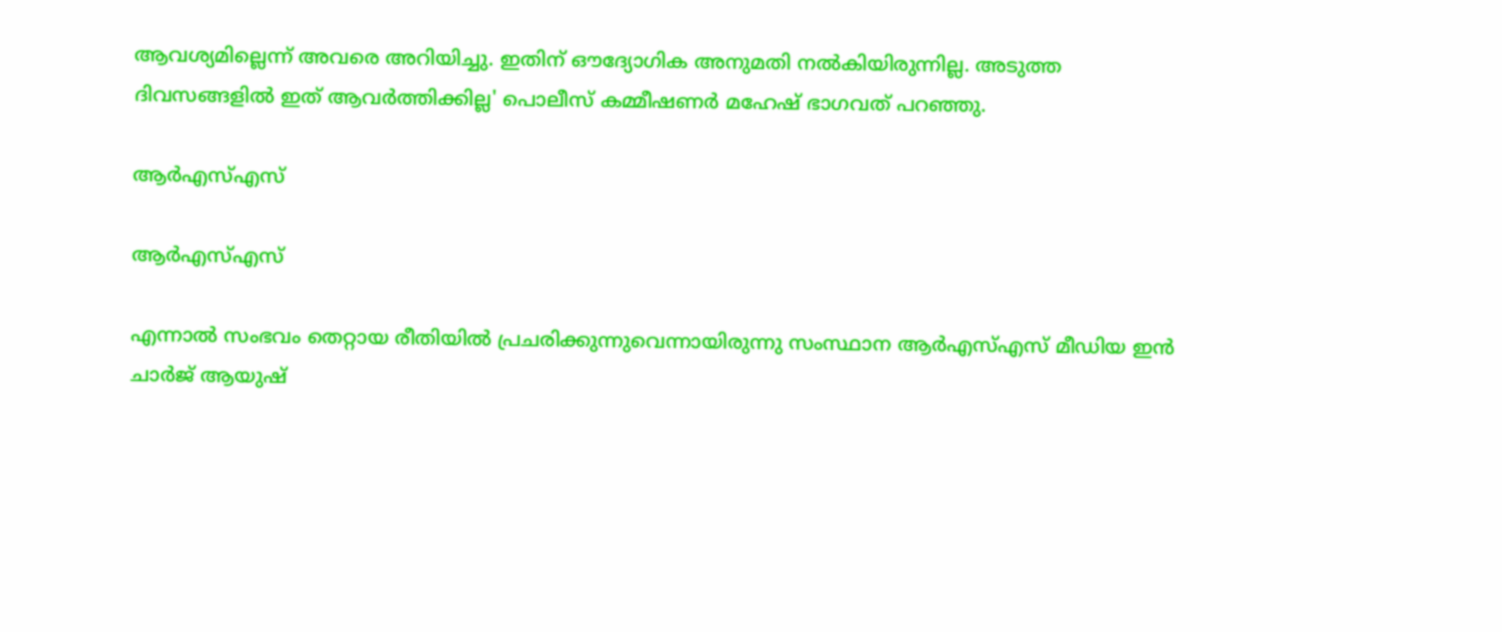ആവശ്യമില്ലെന്ന് അവരെ അറിയിച്ചു. ഇതിന് ഔദ്യോഗിക അനുമതി നല്‍കിയിരുന്നില്ല. അടുത്ത ദിവസങ്ങളില്‍ ഇത് ആവര്‍ത്തിക്കില്ല' പൊലീസ് കമ്മീഷണര്‍ മഹേഷ് ഭാഗവത് പറഞ്ഞു.

ആര്‍എസ്എസ്

ആര്‍എസ്എസ്

എന്നാല്‍ സംഭവം തെറ്റായ രീതിയില്‍ പ്രചരിക്കുന്നുവെന്നായിരുന്നു സംസ്ഥാന ആര്‍എസ്എസ് മീഡിയ ഇന്‍ ചാര്‍ജ് ആയുഷ്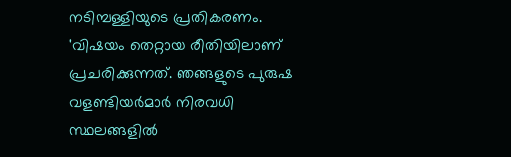നടിമ്പള്ളിയുടെ പ്രതികരണം.
'വിഷയം തെറ്റായ രീതിയിലാണ് പ്രചരിക്കുന്നത്. ഞങ്ങളുടെ പുരുഷ വളണ്ടിയര്‍മാര്‍ നിരവധി സ്ഥലങ്ങളില്‍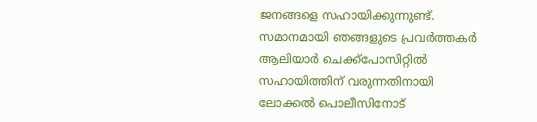ജനങ്ങളെ സഹായിക്കുന്നുണ്ട്. സമാനമായി ഞങ്ങളുടെ പ്രവര്‍ത്തകര്‍ ആലിയാര്‍ ചെക്ക്‌പോസിറ്റില്‍ സഹായിത്തിന് വരുന്നതിനായി ലോക്കല്‍ പൊലീസിനോട്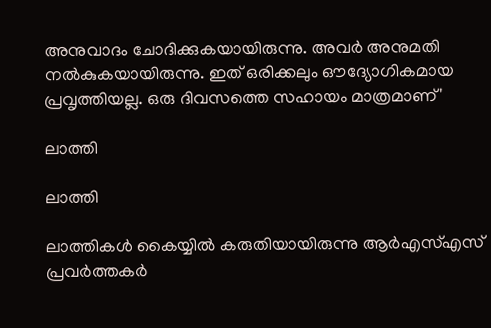അനുവാദം ചോദിക്കുകയായിരുന്നു. അവര്‍ അനുമതി നല്‍കുകയായിരുന്നു. ഇത് ഒരിക്കലും ഔദ്യോഗികമായ പ്രവൃത്തിയല്ല. ഒരു ദിവസത്തെ സഹായം മാത്രമാണ്'

ലാത്തി

ലാത്തി

ലാത്തികള്‍ കൈയ്യില്‍ കരുതിയായിരുന്നു ആര്‍എസ്എസ് പ്രവര്‍ത്തകര്‍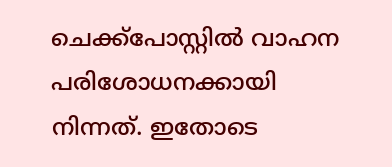ചെക്ക്‌പോസ്റ്റില്‍ വാഹന പരിശോധനക്കായി നിന്നത്. ഇതോടെ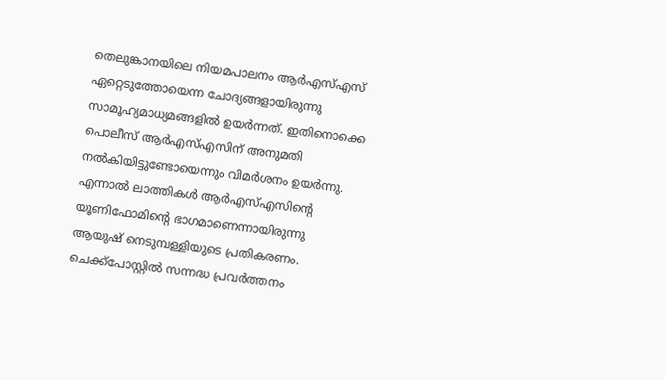തെലുങ്കാനയിലെ നിയമപാലനം ആര്‍എസ്എസ് ഏറ്റെടുത്തോയെന്ന ചോദ്യങ്ങളായിരുന്നു സാമൂഹ്യമാധ്യമങ്ങളില്‍ ഉയര്‍ന്നത്. ഇതിനൊക്കെ പൊലീസ് ആര്‍എസ്എസിന് അനുമതി നല്‍കിയിട്ടുണ്ടോയെന്നും വിമര്‍ശനം ഉയര്‍ന്നു. എന്നാല്‍ ലാത്തികള്‍ ആര്‍എസ്എസിന്റെ യൂണിഫോമിന്റെ ഭാഗമാണെന്നായിരുന്നു ആയുഷ് നെടുമ്പള്ളിയുടെ പ്രതികരണം. ചെക്ക്‌പോസ്റ്റില്‍ സന്നദ്ധ പ്രവര്‍ത്തനം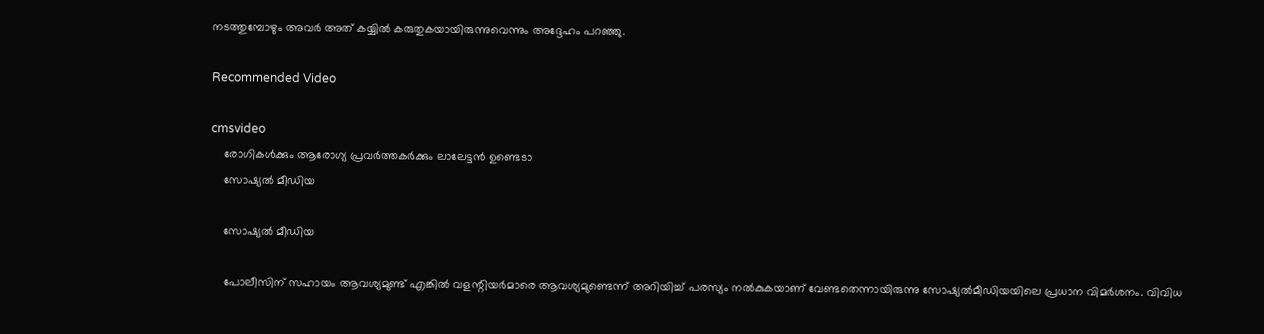നടത്തുമ്പോഴും അവര്‍ അത് കയ്യില്‍ കരുതുകയായിരുന്നുവെന്നും അദ്ദേഹം പറഞ്ഞു.

Recommended Video

cmsvideo
    രോഗികൾക്കും ആരോഗ്യ പ്രവർത്തകർക്കും ലാലേട്ടൻ ഉണ്ടെടാ
    സോഷ്യല്‍ മീഡിയ

    സോഷ്യല്‍ മീഡിയ

    പോലീസിന് സഹായം ആവശ്യമുണ്ട് എങ്കില്‍ വളന്റിയര്‍മാരെ ആവശ്യമുണ്ടെന്ന് അറിയിച്ച് പരസ്യം നല്‍കുകയാണ് വേണ്ടതെന്നായിരുന്നു സോഷ്യല്‍മീഡിയയിലെ പ്രധാന വിമര്‍ശനം. വിവിധ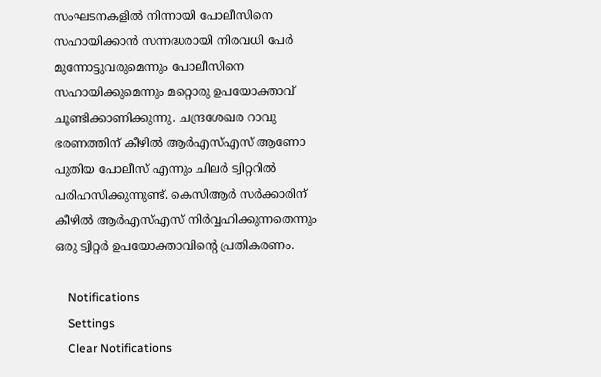സംഘടനകളില്‍ നിന്നായി പോലീസിനെ സഹായിക്കാന്‍ സന്നദ്ധരായി നിരവധി പേര്‍ മുന്നോട്ടുവരുമെന്നും പോലീസിനെ സഹായിക്കുമെന്നും മറ്റൊരു ഉപയോക്താവ് ചൂണ്ടിക്കാണിക്കുന്നു. ചന്ദ്രശേഖര റാവു ഭരണത്തിന് കീഴില്‍ ആര്‍എസ്എസ് ആണോ പുതിയ പോലീസ് എന്നും ചിലര്‍ ട്വിറ്ററില്‍ പരിഹസിക്കുന്നുണ്ട്. കെസിആര്‍ സര്‍ക്കാരിന് കീഴില്‍ ആര്‍എസ്എസ് നിര്‍വ്വഹിക്കുന്നതെന്നും ഒരു ട്വിറ്റര്‍ ഉപയോക്താവിന്റെ പ്രതികരണം.

    Notifications
    Settings
    Clear Notifications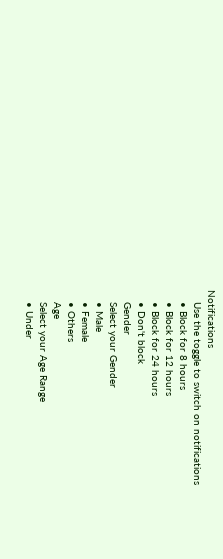Notifications
    Use the toggle to switch on notifications
    • Block for 8 hours
    • Block for 12 hours
    • Block for 24 hours
    • Don't block
    Gender
    Select your Gender
    • Male
    • Female
    • Others
    Age
    Select your Age Range
    • Under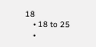18
    • 18 to 25
    •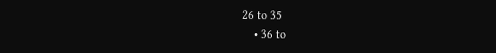26 to 35
    • 36 to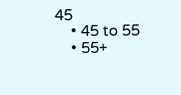45
    • 45 to 55
    • 55+